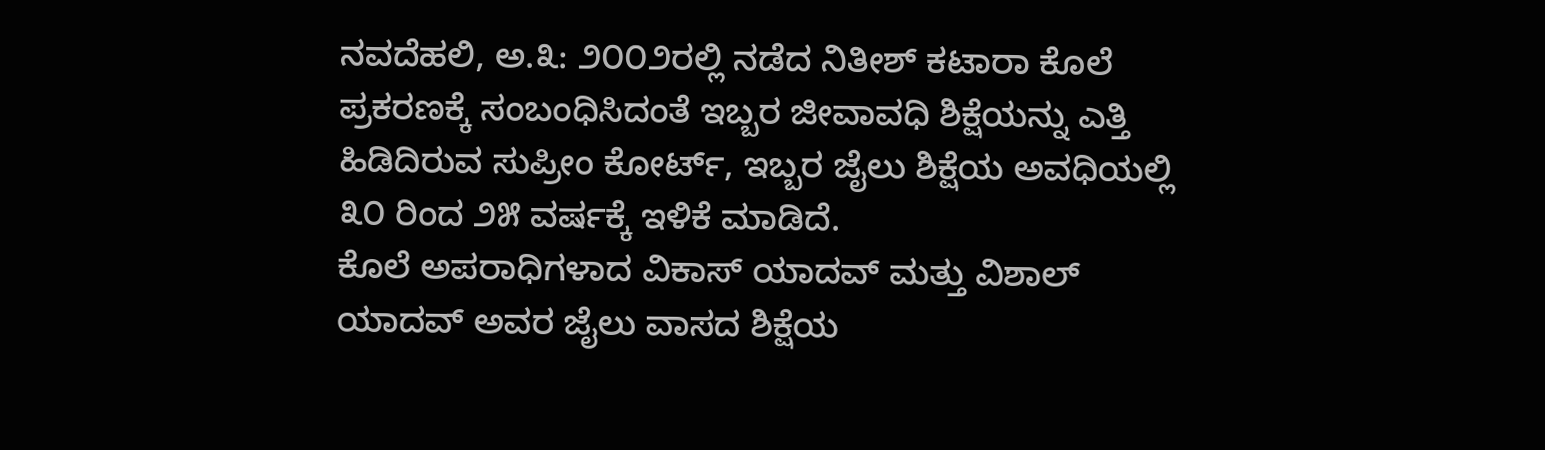ನವದೆಹಲಿ, ಅ.೩: ೨೦೦೨ರಲ್ಲಿ ನಡೆದ ನಿತೀಶ್ ಕಟಾರಾ ಕೊಲೆ ಪ್ರಕರಣಕ್ಕೆ ಸಂಬಂಧಿಸಿದಂತೆ ಇಬ್ಬರ ಜೀವಾವಧಿ ಶಿಕ್ಷೆಯನ್ನು ಎತ್ತಿ ಹಿಡಿದಿರುವ ಸುಪ್ರೀಂ ಕೋರ್ಟ್, ಇಬ್ಬರ ಜೈಲು ಶಿಕ್ಷೆಯ ಅವಧಿಯಲ್ಲಿ ೩೦ ರಿಂದ ೨೫ ವರ್ಷಕ್ಕೆ ಇಳಿಕೆ ಮಾಡಿದೆ.
ಕೊಲೆ ಅಪರಾಧಿಗಳಾದ ವಿಕಾಸ್ ಯಾದವ್ ಮತ್ತು ವಿಶಾಲ್ ಯಾದವ್ ಅವರ ಜೈಲು ವಾಸದ ಶಿಕ್ಷೆಯ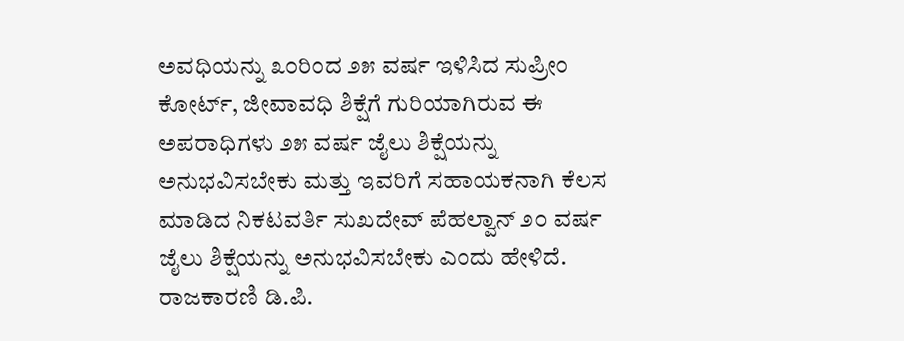ಅವಧಿಯನ್ನು ೩೦ರಿಂದ ೨೫ ವರ್ಷ ಇಳಿಸಿದ ಸುಪ್ರೀಂ ಕೋರ್ಟ್, ಜೀವಾವಧಿ ಶಿಕ್ಷೆಗೆ ಗುರಿಯಾಗಿರುವ ಈ ಅಪರಾಧಿಗಳು ೨೫ ವರ್ಷ ಜೈಲು ಶಿಕ್ಷೆಯನ್ನು ಅನುಭವಿಸಬೇಕು ಮತ್ತು ಇವರಿಗೆ ಸಹಾಯಕನಾಗಿ ಕೆಲಸ ಮಾಡಿದ ನಿಕಟವರ್ತಿ ಸುಖದೇವ್ ಪೆಹಲ್ವಾನ್ ೨೦ ವರ್ಷ ಜೈಲು ಶಿಕ್ಷೆಯನ್ನು ಅನುಭವಿಸಬೇಕು ಎಂದು ಹೇಳಿದೆ.
ರಾಜಕಾರಣಿ ಡಿ.ಪಿ.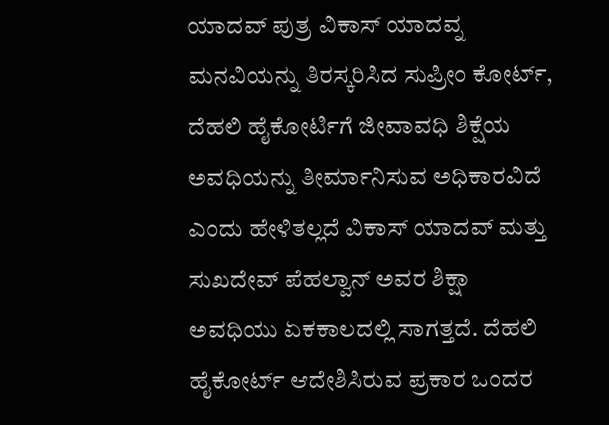ಯಾದವ್ ಪುತ್ರ ವಿಕಾಸ್ ಯಾದವ್ನ ಮನವಿಯನ್ನು ತಿರಸ್ಕರಿಸಿದ ಸುಪ್ರೀಂ ಕೋರ್ಟ್, ದೆಹಲಿ ಹೈಕೋರ್ಟಿಗೆ ಜೀವಾವಧಿ ಶಿಕ್ಷೆಯ ಅವಧಿಯನ್ನು ತೀರ್ಮಾನಿಸುವ ಅಧಿಕಾರವಿದೆ ಎಂದು ಹೇಳಿತಲ್ಲದೆ ವಿಕಾಸ್ ಯಾದವ್ ಮತ್ತು ಸುಖದೇವ್ ಪೆಹಲ್ವಾನ್ ಅವರ ಶಿಕ್ಷಾ ಅವಧಿಯು ಏಕಕಾಲದಲ್ಲಿ ಸಾಗತ್ತದೆ. ದೆಹಲಿ ಹೈಕೋರ್ಟ್ ಆದೇಶಿಸಿರುವ ಪ್ರಕಾರ ಒಂದರ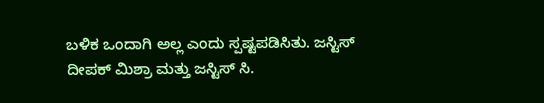ಬಳಿಕ ಒಂದಾಗಿ ಅಲ್ಲ ಎಂದು ಸ್ಪಷ್ಟಪಡಿಸಿತು. ಜಸ್ಟಿಸ್ ದೀಪಕ್ ಮಿಶ್ರಾ ಮತ್ತು ಜಸ್ಟಿಸ್ ಸಿ.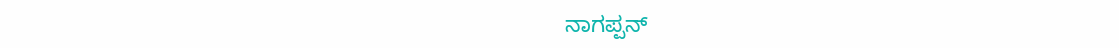ನಾಗಪ್ಪನ್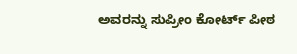ಅವರನ್ನು ಸುಪ್ರೀಂ ಕೋರ್ಟ್ ಪೀಠ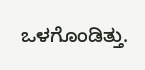ಒಳಗೊಂಡಿತ್ತು.